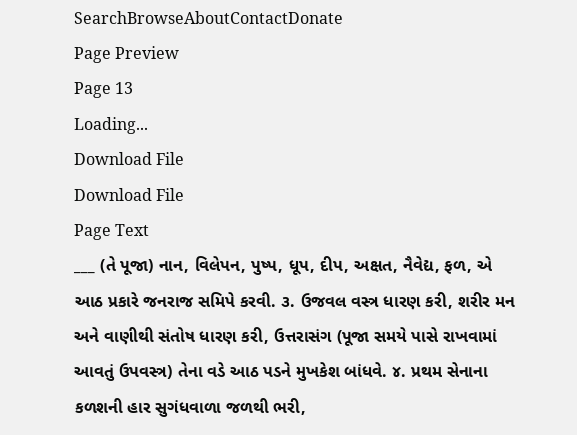SearchBrowseAboutContactDonate
Page Preview
Page 13
Loading...
Download File
Download File
Page Text
___ (તે પૂજા) નાન, વિલેપન, પુષ્પ, ધૂપ, દીપ, અક્ષત, નૈવેદ્ય, ફળ, એ આઠ પ્રકારે જનરાજ સમિપે કરવી. ૩. ઉજવલ વસ્ત્ર ધારણ કરી, શરીર મન અને વાણીથી સંતોષ ધારણ કરી, ઉત્તરાસંગ (પૂજા સમયે પાસે રાખવામાં આવતું ઉપવસ્ત્ર) તેના વડે આઠ પડને મુખકેશ બાંધવે. ૪. પ્રથમ સેનાના કળશની હાર સુગંધવાળા જળથી ભરી,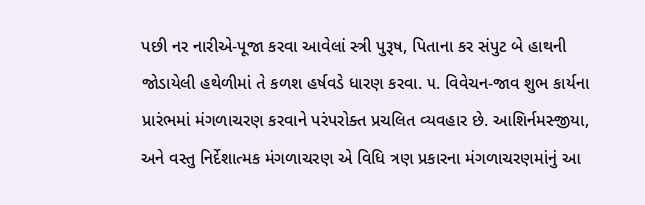પછી નર નારીએ-પૂજા કરવા આવેલાં સ્ત્રી પુરૂષ, પિતાના કર સંપુટ બે હાથની જોડાયેલી હથેળીમાં તે કળશ હર્ષવડે ધારણ કરવા. ૫. વિવેચન-જાવ શુભ કાર્યના પ્રારંભમાં મંગળાચરણ કરવાને પરંપરોક્ત પ્રચલિત વ્યવહાર છે. આશિર્નમસ્જીયા, અને વસ્તુ નિર્દેશાત્મક મંગળાચરણ એ વિધિ ત્રણ પ્રકારના મંગળાચરણમાંનું આ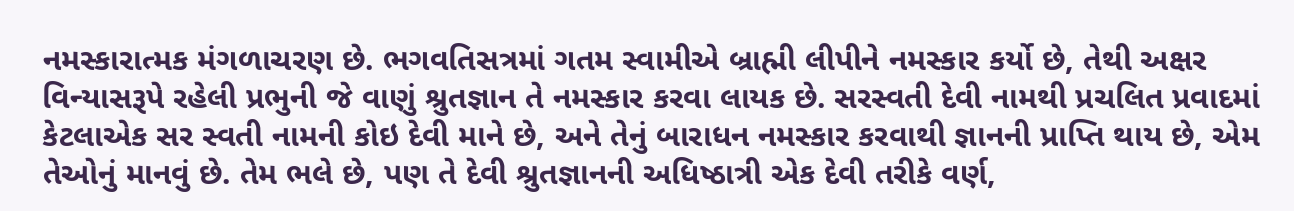નમસ્કારાત્મક મંગળાચરણ છે. ભગવતિસત્રમાં ગતમ સ્વામીએ બ્રાહ્મી લીપીને નમસ્કાર કર્યો છે, તેથી અક્ષર વિન્યાસરૂપે રહેલી પ્રભુની જે વાણું શ્રુતજ્ઞાન તે નમસ્કાર કરવા લાયક છે. સરસ્વતી દેવી નામથી પ્રચલિત પ્રવાદમાં કેટલાએક સર સ્વતી નામની કોઇ દેવી માને છે, અને તેનું બારાધન નમસ્કાર કરવાથી જ્ઞાનની પ્રાપ્તિ થાય છે, એમ તેઓનું માનવું છે. તેમ ભલે છે, પણ તે દેવી શ્રુતજ્ઞાનની અધિષ્ઠાત્રી એક દેવી તરીકે વર્ણ,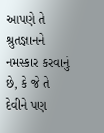આપણે તે શ્રુતજ્ઞાનને નમસ્કાર કરવાનું છે, કે જે તે દેવીને પણ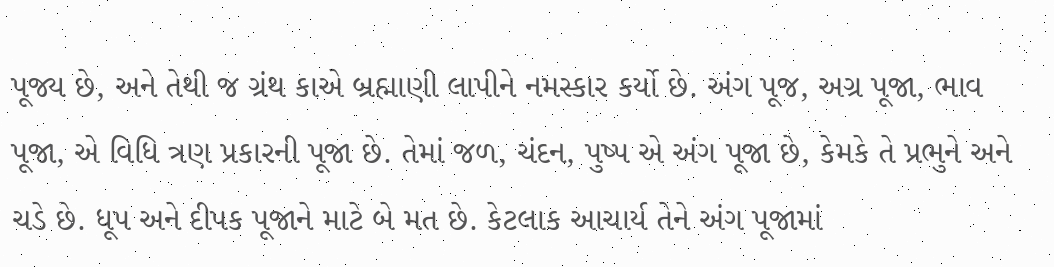પૂજ્ય છે, અને તેથી જ ગ્રંથ કાએ બ્રહ્માણી લાપીને નમસ્કાર કર્યો છે. અંગ પૂજ, અગ્ર પૂજા, ભાવ પૂજા, એ વિધિ ત્રણ પ્રકારની પૂજા છે. તેમાં જળ, ચંદન, પુષ્પ એ અંગ પૂજા છે, કેમકે તે પ્રભુને અને ચડે છે. ધૂપ અને દીપક પૂજાને માટે બે મત છે. કેટલાક આચાર્ય તેને અંગ પૂજામાં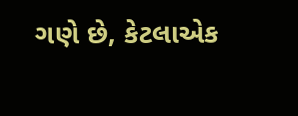ગણે છે, કેટલાએક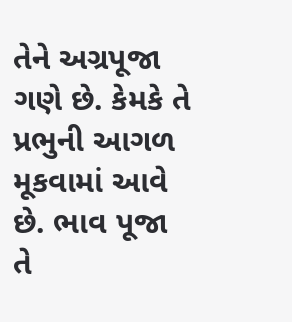તેને અગ્રપૂજા ગણે છે. કેમકે તે પ્રભુની આગળ મૂકવામાં આવે છે. ભાવ પૂજા તે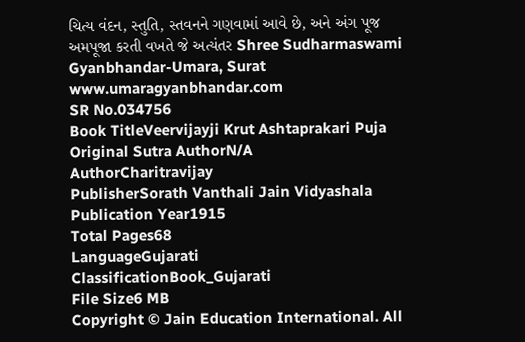ચિત્ય વંદન, સ્તુતિ, સ્તવનને ગણવામાં આવે છે, અને અંગ પૂજ અમપૂજા કરતી વખતે જે અત્યંતર Shree Sudharmaswami Gyanbhandar-Umara, Surat www.umaragyanbhandar.com
SR No.034756
Book TitleVeervijayji Krut Ashtaprakari Puja
Original Sutra AuthorN/A
AuthorCharitravijay
PublisherSorath Vanthali Jain Vidyashala
Publication Year1915
Total Pages68
LanguageGujarati
ClassificationBook_Gujarati
File Size6 MB
Copyright © Jain Education International. All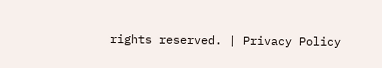rights reserved. | Privacy Policy